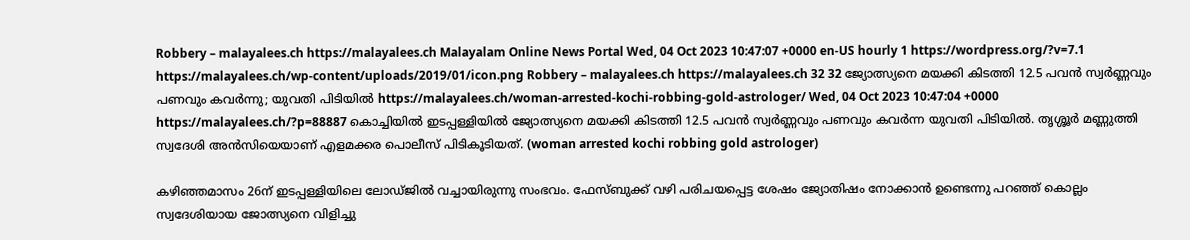Robbery – malayalees.ch https://malayalees.ch Malayalam Online News Portal Wed, 04 Oct 2023 10:47:07 +0000 en-US hourly 1 https://wordpress.org/?v=7.1 https://malayalees.ch/wp-content/uploads/2019/01/icon.png Robbery – malayalees.ch https://malayalees.ch 32 32 ജ്യോത്സ്യനെ മയക്കി കിടത്തി 12.5 പവൻ സ്വർണ്ണവും പണവും കവർന്നു; യുവതി പിടിയിൽ https://malayalees.ch/woman-arrested-kochi-robbing-gold-astrologer/ Wed, 04 Oct 2023 10:47:04 +0000 https://malayalees.ch/?p=88887 കൊച്ചിയിൽ ഇടപ്പള്ളിയിൽ ജ്യോത്സ്യനെ മയക്കി കിടത്തി 12.5 പവൻ സ്വർണ്ണവും പണവും കവർന്ന യുവതി പിടിയിൽ. തൃശ്ശൂർ മണ്ണുത്തി സ്വദേശി അൻസിയെയാണ് എളമക്കര പൊലീസ് പിടികൂടിയത്. (woman arrested kochi robbing gold astrologer)

കഴിഞ്ഞമാസം 26ന് ഇടപ്പള്ളിയിലെ ലോഡ്ജിൽ വച്ചായിരുന്നു സംഭവം. ഫേസ്ബുക്ക് വഴി പരിചയപ്പെട്ട ശേഷം ജ്യോതിഷം നോക്കാൻ ഉണ്ടെന്നു പറഞ്ഞ് കൊല്ലം സ്വദേശിയായ ജോത്സ്യനെ വിളിച്ചു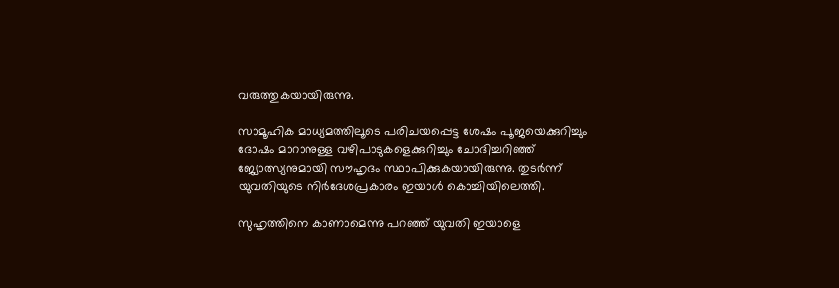വരുത്തുകയായിരുന്നു.

സാമൂഹിക മാധ്യമത്തിലൂടെ പരിചയപ്പെട്ട ശേഷം പൂജയെക്കുറിച്ചും ദോഷം മാറാനുള്ള വഴിപാടുകളെക്കുറിച്ചും ചോദിച്ചറിഞ്ഞ് ജ്യോത്സ്യനുമായി സൗഹൃദം സ്ഥാപിക്കുകയായിരുന്നു. തുടർന്ന് യുവതിയുടെ നിർദേശപ്രകാരം ഇയാൾ കൊച്ചിയിലെത്തി.

സുഹൃത്തിനെ കാണാമെന്നു പറഞ്ഞ് യുവതി ഇയാളെ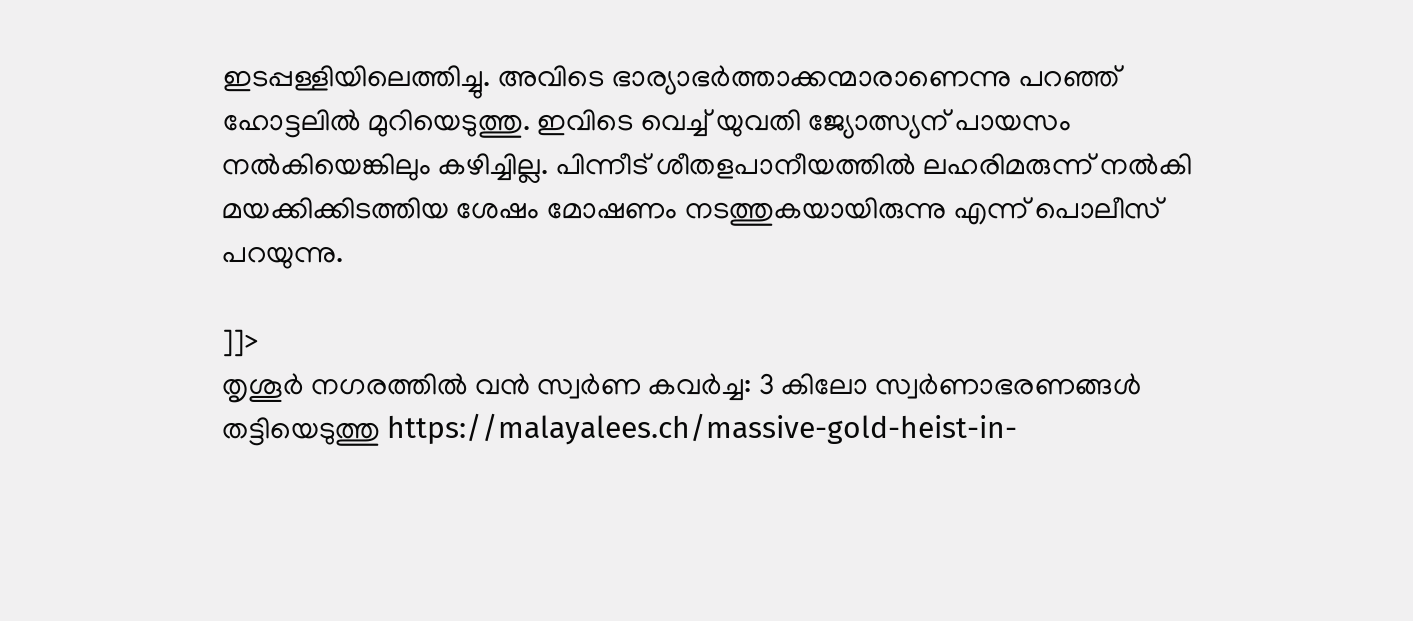ഇടപ്പള്ളിയിലെത്തിച്ചു. അവിടെ ഭാര്യാഭർത്താക്കന്മാരാണെന്നു പറഞ്ഞ് ഹോട്ടലിൽ മുറിയെടുത്തു. ഇവിടെ വെച്ച് യുവതി ജ്യോത്സ്യന് പായസം നൽകിയെങ്കിലും കഴിച്ചില്ല. പിന്നീട് ശീതളപാനീയത്തിൽ ലഹരിമരുന്ന്‌ നൽകി മയക്കിക്കിടത്തിയ ശേഷം മോഷണം നടത്തുകയായിരുന്നു എന്ന് പൊലീസ് പറയുന്നു.

]]>
തൃശൂർ നഗരത്തിൽ വൻ സ്വർണ കവർച്ച: 3 കിലോ സ്വർണാഭരണങ്ങൾ തട്ടിയെടുത്തു https://malayalees.ch/massive-gold-heist-in-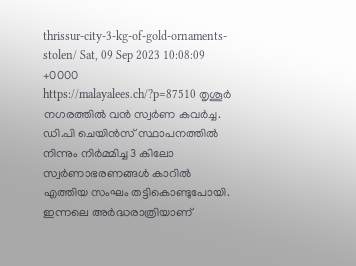thrissur-city-3-kg-of-gold-ornaments-stolen/ Sat, 09 Sep 2023 10:08:09 +0000 https://malayalees.ch/?p=87510 തൃശൂർ നഗരത്തിൽ വൻ സ്വർണ കവർച്ച. ഡി.പി ചെയിൻസ് സ്ഥാപനത്തിൽ നിന്നും നിർമ്മിച്ച 3 കിലോ സ്വർണാഭരണങ്ങൾ കാറിൽ എത്തിയ സംഘം തട്ടികൊണ്ടുപോയി. ഇന്നലെ അർദ്ധരാത്രിയാണ്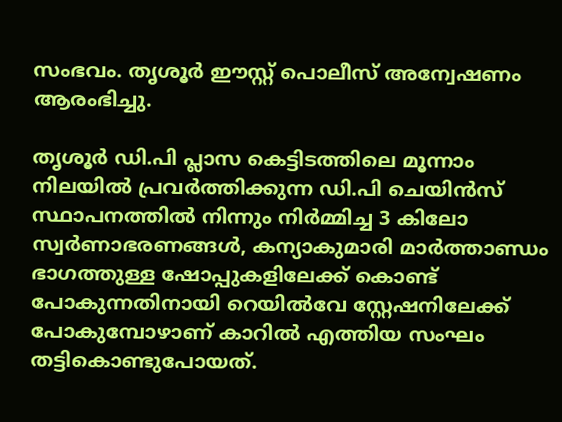സംഭവം. തൃശൂർ ഈസ്റ്റ് പൊലീസ് അന്വേഷണം ആരംഭിച്ചു.

തൃശൂർ ഡി.പി പ്ലാസ കെട്ടിടത്തിലെ മൂന്നാം നിലയിൽ പ്രവർത്തിക്കുന്ന ഡി.പി ചെയിൻസ് സ്ഥാപനത്തിൽ നിന്നും നിർമ്മിച്ച 3 കിലോ സ്വർണാഭരണങ്ങൾ, കന്യാകുമാരി മാർത്താണ്ഡം ഭാഗത്തുള്ള ഷോപ്പുകളിലേക്ക് കൊണ്ട് പോകുന്നതിനായി റെയിൽവേ സ്റ്റേഷനിലേക്ക് പോകുമ്പോഴാണ് കാറിൽ എത്തിയ സംഘം തട്ടികൊണ്ടുപോയത്.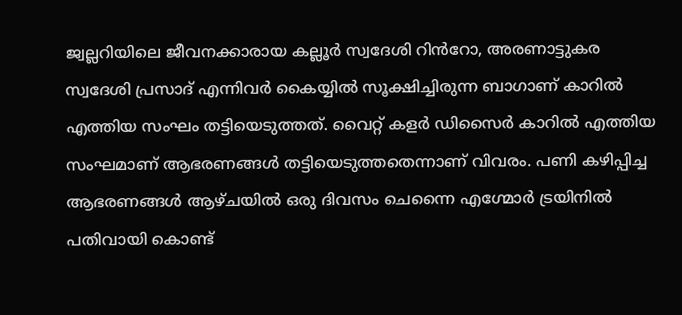ജ്വല്ലറിയിലെ ജീവനക്കാരായ കല്ലൂർ സ്വദേശി റിൻറോ, അരണാട്ടുകര സ്വദേശി പ്രസാദ് എന്നിവർ കൈയ്യിൽ സൂക്ഷിച്ചിരുന്ന ബാഗാണ് കാറിൽ എത്തിയ സംഘം തട്ടിയെടുത്തത്. വൈറ്റ് കളർ ഡിസൈർ കാറിൽ എത്തിയ സംഘമാണ് ആഭരണങ്ങൾ തട്ടിയെടുത്തതെന്നാണ് വിവരം. പണി കഴിപ്പിച്ച ആഭരണങ്ങൾ ആഴ്ചയിൽ ഒരു ദിവസം ചെന്നൈ എഗ്മോർ ട്രയിനിൽ പതിവായി കൊണ്ട്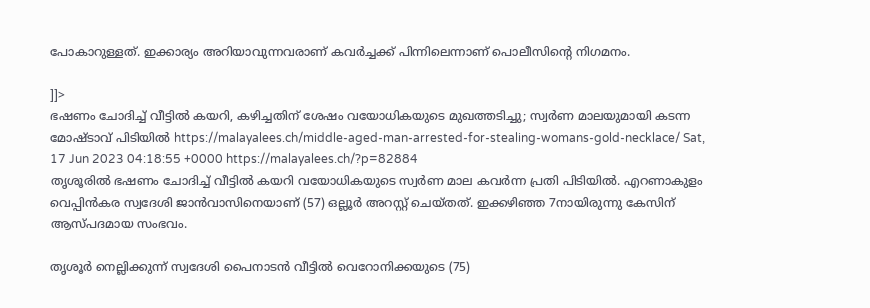പോകാറുള്ളത്. ഇക്കാര്യം അറിയാവുന്നവരാണ് കവർച്ചക്ക് പിന്നിലെന്നാണ് പൊലീസിന്റെ നിഗമനം.

]]>
ഭഷണം ചോദിച്ച് വീട്ടില്‍ കയറി, കഴിച്ചതിന് ശേഷം വയോധികയുടെ മുഖത്തടിച്ചു; സ്വർണ മാലയുമായി കടന്ന മോഷ്ടാവ് പിടിയിൽ https://malayalees.ch/middle-aged-man-arrested-for-stealing-womans-gold-necklace/ Sat, 17 Jun 2023 04:18:55 +0000 https://malayalees.ch/?p=82884
തൃശൂരില്‍ ഭഷണം ചോദിച്ച് വീട്ടില്‍ കയറി വയോധികയുടെ സ്വർണ മാല കവർന്ന പ്രതി പിടിയിൽ. എറണാകുളം വെപ്പിന്‍കര സ്വദേശി ജാന്‍വാസിനെയാണ് (57) ഒല്ലൂര്‍ അറസ്റ്റ് ചെയ്തത്. ഇക്കഴിഞ്ഞ 7നായിരുന്നു കേസിന് ആസ്പദമായ സംഭവം.

തൃശൂർ നെല്ലിക്കുന്ന് സ്വദേശി പൈനാടൻ വീട്ടിൽ വെറോനിക്കയുടെ (75)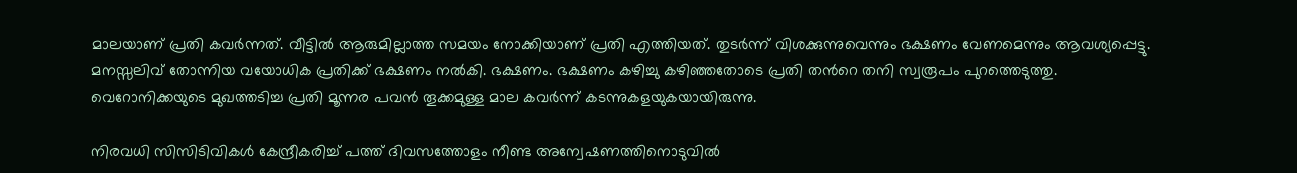മാലയാണ് പ്രതി കവര്‍ന്നത്. വീട്ടില്‍ ആരുമില്ലാത്ത സമയം നോക്കിയാണ് പ്രതി എത്തിയത്. തുടര്‍ന്ന് വിശക്കുന്നുവെന്നും ഭക്ഷണം വേണമെന്നും ആവശ്യപ്പെട്ടു. മനസ്സലിവ് തോന്നിയ വയോധിക പ്രതിക്ക് ഭക്ഷണം നല്‍കി. ഭക്ഷണം. ഭക്ഷണം കഴിച്ചു കഴിഞ്ഞതോടെ പ്രതി തന്‍റെ തനി സ്വരൂപം പുറത്തെടുത്തു. വെറോനിക്കയുടെ മുഖത്തടിച്ച പ്രതി മൂന്നര പവന്‍ തൂക്കമുള്ള മാല കവര്‍ന്ന് കടന്നുകളയുകയായിരുന്നു.

നിരവധി സിസിടിവികള്‍ കേന്ദ്രീകരിച്ച് പത്ത് ദിവസത്തോളം നീണ്ട അന്വേഷണത്തിനൊടുവില്‍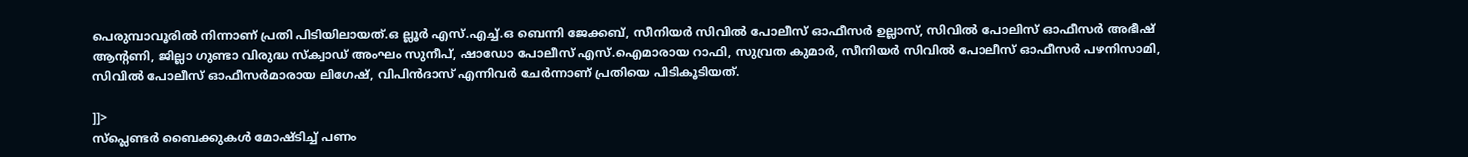പെരുമ്പാവൂരില്‍ നിന്നാണ് പ്രതി പിടിയിലായത്.ഒ ല്ലൂർ എസ്.എച്ച്.ഒ ബെന്നി ജേക്കബ്, സീനിയർ സിവിൽ പോലീസ് ഓഫീസർ ഉല്ലാസ്, സിവിൽ പോലിസ് ഓഫീസർ അഭീഷ് ആന്റണി, ജില്ലാ ഗുണ്ടാ വിരുദ്ധ സ്ക്വാഡ് അംഘം സുനീപ്, ഷാഡോ പോലീസ് എസ്.ഐമാരായ റാഫി, സുവ്രത കുമാർ, സീനിയർ സിവിൽ പോലീസ് ഓഫീസർ പഴനിസാമി, സിവില്‍ പോലീസ് ഓഫീസര്‍മാരായ ലിഗേഷ്, വിപിൻദാസ് എന്നിവർ ചേർന്നാണ് പ്രതിയെ പിടികൂടിയത്.

]]>
സ്‌പ്ലെണ്ടര്‍ ബൈക്കുകള്‍ മോഷ്ടിച്ച് പണം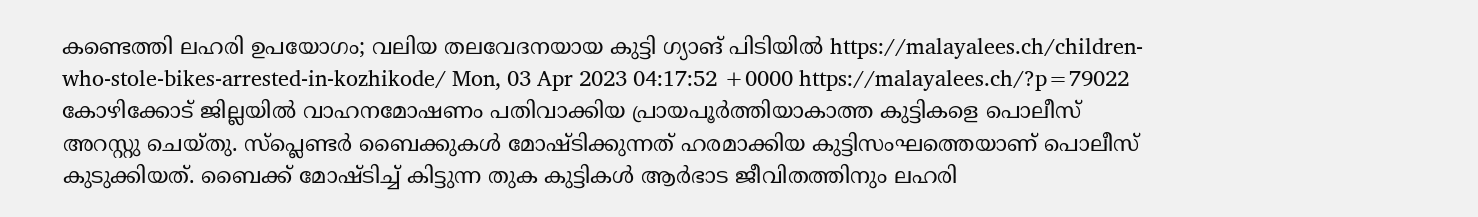കണ്ടെത്തി ലഹരി ഉപയോഗം; വലിയ തലവേദനയായ കുട്ടി ഗ്യാങ് പിടിയില്‍ https://malayalees.ch/children-who-stole-bikes-arrested-in-kozhikode/ Mon, 03 Apr 2023 04:17:52 +0000 https://malayalees.ch/?p=79022 കോഴിക്കോട് ജില്ലയില്‍ വാഹനമോഷണം പതിവാക്കിയ പ്രായപൂര്‍ത്തിയാകാത്ത കുട്ടികളെ പൊലീസ് അറസ്റ്റു ചെയ്തു. സ്‌പ്ലെണ്ടര്‍ ബൈക്കുകള്‍ മോഷ്ടിക്കുന്നത് ഹരമാക്കിയ കുട്ടിസംഘത്തെയാണ് പൊലീസ് കുടുക്കിയത്. ബൈക്ക് മോഷ്ടിച്ച് കിട്ടുന്ന തുക കുട്ടികള്‍ ആര്‍ഭാട ജീവിതത്തിനും ലഹരി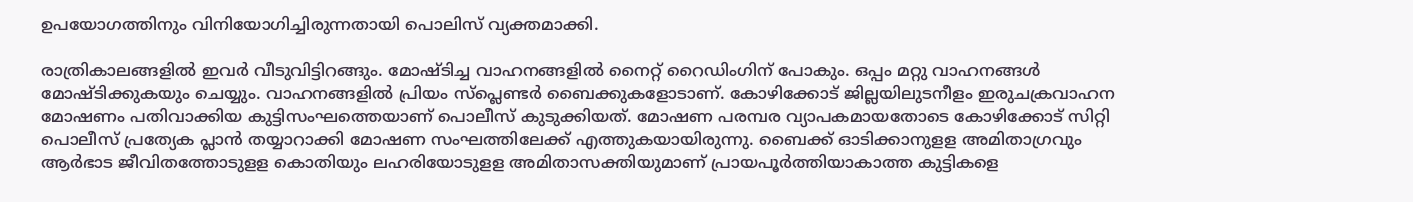ഉപയോഗത്തിനും വിനിയോഗിച്ചിരുന്നതായി പൊലിസ് വ്യക്തമാക്കി.

രാത്രികാലങ്ങളില്‍ ഇവര്‍ വീടുവിട്ടിറങ്ങും. മോഷ്ടിച്ച വാഹനങ്ങളില്‍ നൈറ്റ് റൈഡിംഗിന് പോകും. ഒപ്പം മറ്റു വാഹനങ്ങള്‍ മോഷ്ടിക്കുകയും ചെയ്യും. വാഹനങ്ങളില്‍ പ്രിയം സ്‌പ്ലെണ്ടര്‍ ബൈക്കുകളോടാണ്. കോഴിക്കോട് ജില്ലയിലുടനീളം ഇരുചക്രവാഹന മോഷണം പതിവാക്കിയ കുട്ടിസംഘത്തെയാണ് പൊലീസ് കുടുക്കിയത്. മോഷണ പരമ്പര വ്യാപകമായതോടെ കോഴിക്കോട് സിറ്റി പൊലീസ് പ്രത്യേക പ്ലാന്‍ തയ്യാറാക്കി മോഷണ സംഘത്തിലേക്ക് എത്തുകയായിരുന്നു. ബൈക്ക് ഓടിക്കാനുളള അമിതാഗ്രവും ആര്‍ഭാട ജീവിതത്തോടുളള കൊതിയും ലഹരിയോടുളള അമിതാസക്തിയുമാണ് പ്രായപൂര്‍ത്തിയാകാത്ത കുട്ടികളെ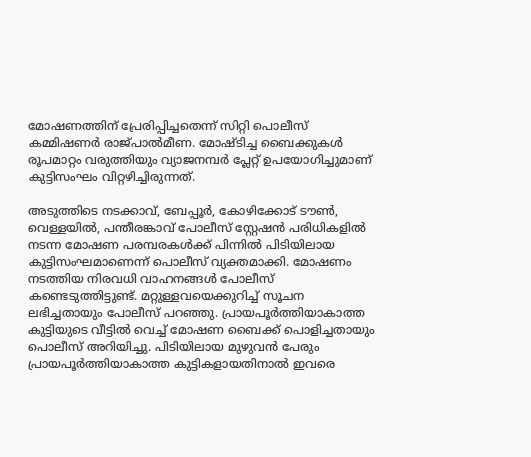മോഷണത്തിന് പ്രേരിപ്പിച്ചതെന്ന് സിറ്റി പൊലീസ് കമ്മിഷണര്‍ രാജ്പാല്‍മീണ. മോഷ്ടിച്ച ബൈക്കുകള്‍ രൂപമാറ്റം വരുത്തിയും വ്യാജനമ്പര്‍ പ്ലേറ്റ് ഉപയോഗിച്ചുമാണ് കുട്ടിസംഘം വിറ്റഴിച്ചിരുന്നത്.

അടുത്തിടെ നടക്കാവ്, ബേപ്പൂര്‍, കോഴിക്കോട് ടൗണ്‍, വെള്ളയില്‍, പന്തീരങ്കാവ് പോലീസ് സ്റ്റേഷന്‍ പരിധികളില്‍ നടന്ന മോഷണ പരമ്പരകള്‍ക്ക് പിന്നില്‍ പിടിയിലായ കുട്ടിസംഘമാണെന്ന് പൊലീസ് വ്യക്തമാക്കി. മോഷണം നടത്തിയ നിരവധി വാഹനങ്ങള്‍ പോലീസ് കണ്ടെടുത്തിട്ടുണ്ട്. മറ്റുള്ളവയെക്കുറിച്ച് സൂചന ലഭിച്ചതായും പോലീസ് പറഞ്ഞു. പ്രായപൂര്‍ത്തിയാകാത്ത കുട്ടിയുടെ വീട്ടില്‍ വെച്ച് മോഷണ ബൈക്ക് പൊളിച്ചതായും പൊലീസ് അറിയിച്ചു. പിടിയിലായ മുഴുവന്‍ പേരും പ്രായപൂര്‍ത്തിയാകാത്ത കുട്ടികളായതിനാല്‍ ഇവരെ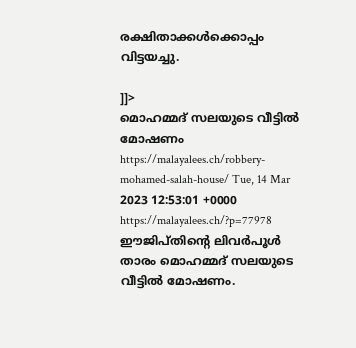രക്ഷിതാക്കള്‍ക്കൊപ്പം വിട്ടയച്ചു.

]]>
മൊഹമ്മദ് സലയുടെ വീട്ടിൽ മോഷണം https://malayalees.ch/robbery-mohamed-salah-house/ Tue, 14 Mar 2023 12:53:01 +0000 https://malayalees.ch/?p=77978 ഈജിപ്തിൻ്റെ ലിവർപൂൾ താരം മൊഹമ്മദ് സലയുടെ വീട്ടിൽ മോഷണം.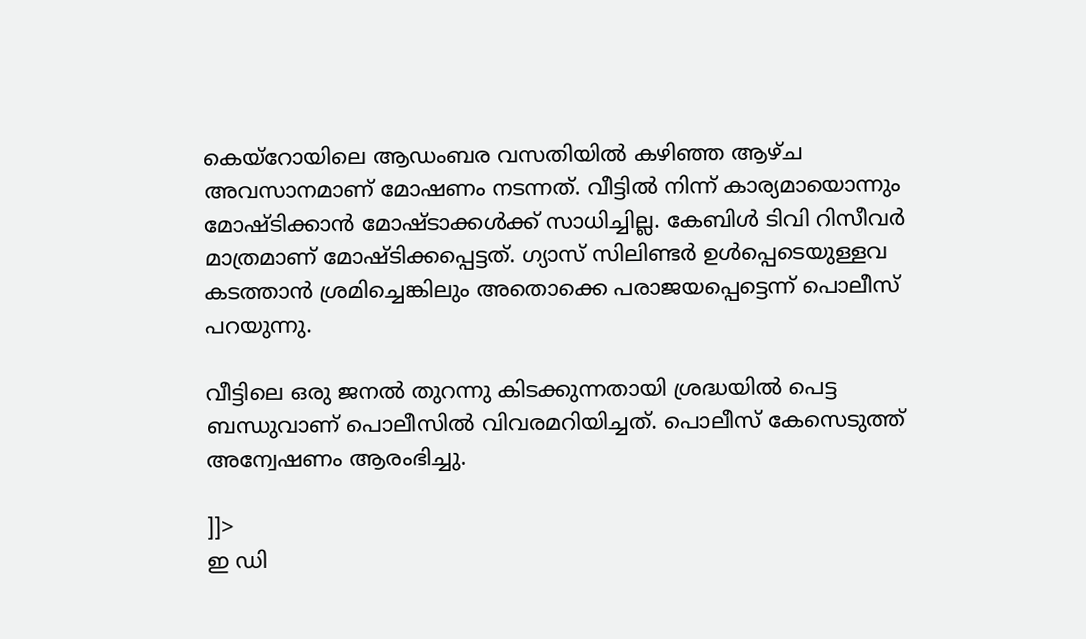കെയ്റോയിലെ ആഡംബര വസതിയിൽ കഴിഞ്ഞ ആഴ്ച അവസാനമാണ് മോഷണം നടന്നത്. വീട്ടിൽ നിന്ന് കാര്യമായൊന്നും മോഷ്ടിക്കാൻ മോഷ്ടാക്കൾക്ക് സാധിച്ചില്ല. കേബിൾ ടിവി റിസീവർ മാത്രമാണ് മോഷ്ടിക്കപ്പെട്ടത്. ഗ്യാസ് സിലിണ്ടർ ഉൾപ്പെടെയുള്ളവ കടത്താൻ ശ്രമിച്ചെങ്കിലും അതൊക്കെ പരാജയപ്പെട്ടെന്ന് പൊലീസ് പറയുന്നു.

വീട്ടിലെ ഒരു ജനൽ തുറന്നു കിടക്കുന്നതായി ശ്രദ്ധയിൽ പെട്ട ബന്ധുവാണ് പൊലീസില്‍ വിവരമറിയിച്ചത്. പൊലീസ് കേസെടുത്ത് അന്വേഷണം ആരംഭിച്ചു.

]]>
ഇ ഡി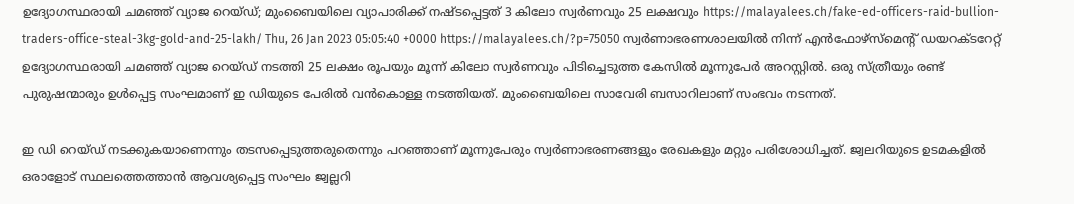ഉദ്യോഗസ്ഥരായി ചമഞ്ഞ് വ്യാജ റെയ്ഡ്; മുംബൈയിലെ വ്യാപാരിക്ക് നഷ്ടപ്പെട്ടത് 3 കിലോ സ്വര്‍ണവും 25 ലക്ഷവും https://malayalees.ch/fake-ed-officers-raid-bullion-traders-office-steal-3kg-gold-and-25-lakh/ Thu, 26 Jan 2023 05:05:40 +0000 https://malayalees.ch/?p=75050 സ്വര്‍ണാഭരണശാലയില്‍ നിന്ന് എന്‍ഫോഴ്‌സ്‌മെന്റ് ഡയറക്ടറേറ്റ് ഉദ്യോഗസ്ഥരായി ചമഞ്ഞ് വ്യാജ റെയ്ഡ് നടത്തി 25 ലക്ഷം രൂപയും മൂന്ന് കിലോ സ്വര്‍ണവും പിടിച്ചെടുത്ത കേസില്‍ മൂന്നുപേര്‍ അറസ്റ്റില്‍. ഒരു സ്ത്രീയും രണ്ട് പുരുഷന്മാരും ഉള്‍പ്പെട്ട സംഘമാണ് ഇ ഡിയുടെ പേരില്‍ വന്‍കൊള്ള നടത്തിയത്. മുംബൈയിലെ സാവേരി ബസാറിലാണ് സംഭവം നടന്നത്.

ഇ ഡി റെയ്ഡ് നടക്കുകയാണെന്നും തടസപ്പെടുത്തരുതെന്നും പറഞ്ഞാണ് മൂന്നുപേരും സ്വര്‍ണാഭരണങ്ങളും രേഖകളും മറ്റും പരിശോധിച്ചത്. ജ്വലറിയുടെ ഉടമകളില്‍ ഒരാളോട് സ്ഥലത്തെത്താന്‍ ആവശ്യപ്പെട്ട സംഘം ജ്വല്ലറി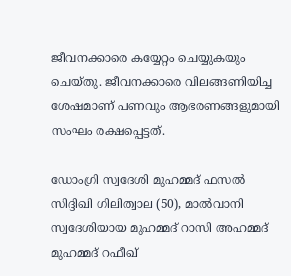ജീവനക്കാരെ കയ്യേറ്റം ചെയ്യുകയും ചെയ്തു. ജീവനക്കാരെ വിലങ്ങണിയിച്ച ശേഷമാണ് പണവും ആഭരണങ്ങളുമായി സംഘം രക്ഷപ്പെട്ടത്.

ഡോംഗ്രി സ്വദേശി മുഹമ്മദ് ഫസല്‍ സിദ്ദിഖി ഗിലിത്വാല (50), മാല്‍വാനി സ്വദേശിയായ മുഹമ്മദ് റാസി അഹമ്മദ് മുഹമ്മദ് റഫീഖ്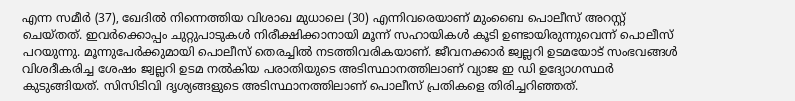എന്ന സമീര്‍ (37), ഖേദില്‍ നിന്നെത്തിയ വിശാഖ മുധാലെ (30) എന്നിവരെയാണ് മുംബൈ പൊലീസ് അറസ്റ്റ് ചെയ്തത്. ഇവര്‍ക്കൊപ്പം ചുറ്റുപാടുകള്‍ നിരീക്ഷിക്കാനായി മൂന്ന് സഹായികള്‍ കൂടി ഉണ്ടായിരുന്നുവെന്ന് പൊലീസ് പറയുന്നു. മൂന്നുപേര്‍ക്കുമായി പൊലീസ് തെരച്ചില്‍ നടത്തിവരികയാണ്. ജീവനക്കാര്‍ ജ്വല്ലറി ഉടമയോട് സംഭവങ്ങള്‍ വിശദീകരിച്ച ശേഷം ജ്വല്ലറി ഉടമ നല്‍കിയ പരാതിയുടെ അടിസ്ഥാനത്തിലാണ് വ്യാജ ഇ ഡി ഉദ്യോഗസ്ഥര്‍ കുടുങ്ങിയത്. സിസിടിവി ദൃശ്യങ്ങളുടെ അടിസ്ഥാനത്തിലാണ് പൊലീസ് പ്രതികളെ തിരിച്ചറിഞ്ഞത്.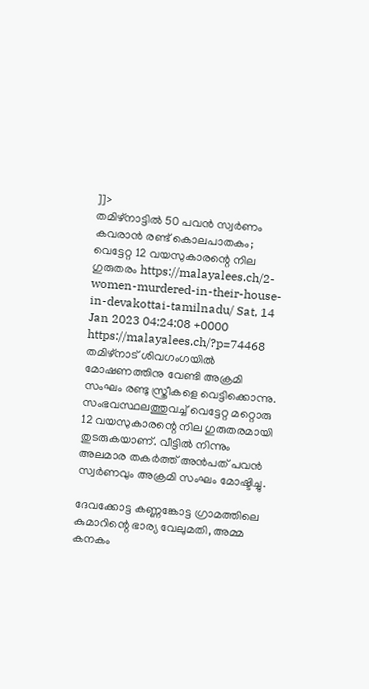]]>
തമിഴ്‌നാട്ടില്‍ 50 പവന്‍ സ്വര്‍ണം കവരാന്‍ രണ്ട് കൊലപാതകം; വെട്ടേറ്റ 12 വയസുകാരന്റെ നില ഗുരുതരം https://malayalees.ch/2-women-murdered-in-their-house-in-devakottai-tamilnadu/ Sat, 14 Jan 2023 04:24:08 +0000 https://malayalees.ch/?p=74468 തമിഴ്‌നാട് ശിവഗംഗയില്‍ മോഷണത്തിനു വേണ്ടി അക്രമി സംഘം രണ്ടു സ്ത്രീകളെ വെട്ടിക്കൊന്നു. സംഭവസ്ഥലത്തുവച്ച് വെട്ടേറ്റ മറ്റൊരു 12 വയസുകാരന്റെ നില ഗുരുതരമായി തുടരുകയാണ്. വീട്ടില്‍ നിന്നും അലമാര തകര്‍ത്ത് അന്‍പത് പവന്‍ സ്വര്‍ണവും അക്രമി സംഘം മോഷ്ടിച്ചു.

ദേവക്കോട്ട കണ്ണങ്കോട്ട ഗ്രാമത്തിലെ കുമാറിന്റെ ഭാര്യ വേലുമതി, അമ്മ കനകം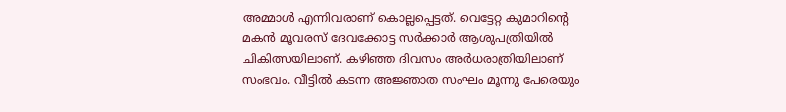അമ്മാള്‍ എന്നിവരാണ് കൊല്ലപ്പെട്ടത്. വെട്ടേറ്റ കുമാറിന്റെ മകന്‍ മൂവരസ് ദേവക്കോട്ട സര്‍ക്കാര്‍ ആശുപത്രിയില്‍ ചികിത്സയിലാണ്. കഴിഞ്ഞ ദിവസം അര്‍ധരാത്രിയിലാണ് സംഭവം. വീട്ടില്‍ കടന്ന അജ്ഞാത സംഘം മൂന്നു പേരെയും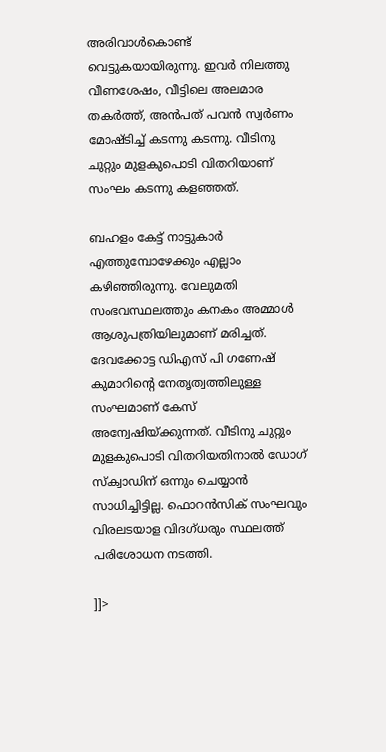അരിവാള്‍കൊണ്ട് വെട്ടുകയായിരുന്നു. ഇവര്‍ നിലത്തു വീണശേഷം, വീട്ടിലെ അലമാര തകര്‍ത്ത്, അന്‍പത് പവന്‍ സ്വര്‍ണം മോഷ്ടിച്ച് കടന്നു കടന്നു. വീടിനു ചുറ്റും മുളകുപൊടി വിതറിയാണ് സംഘം കടന്നു കളഞ്ഞത്.

ബഹളം കേട്ട് നാട്ടുകാര്‍ എത്തുമ്പോഴേക്കും എല്ലാം കഴിഞ്ഞിരുന്നു. വേലുമതി സംഭവസ്ഥലത്തും കനകം അമ്മാള്‍ ആശുപത്രിയിലുമാണ് മരിച്ചത്. ദേവക്കോട്ട ഡിഎസ് പി ഗണേഷ് കുമാറിന്റെ നേതൃത്വത്തിലുള്ള സംഘമാണ് കേസ് അന്വേഷിയ്ക്കുന്നത്. വീടിനു ചുറ്റും മുളകുപൊടി വിതറിയതിനാല്‍ ഡോഗ് സ്‌ക്വാഡിന് ഒന്നും ചെയ്യാന്‍ സാധിച്ചിട്ടില്ല. ഫൊറന്‍സിക് സംഘവും വിരലടയാള വിദഗ്ധരും സ്ഥലത്ത് പരിശോധന നടത്തി.

]]>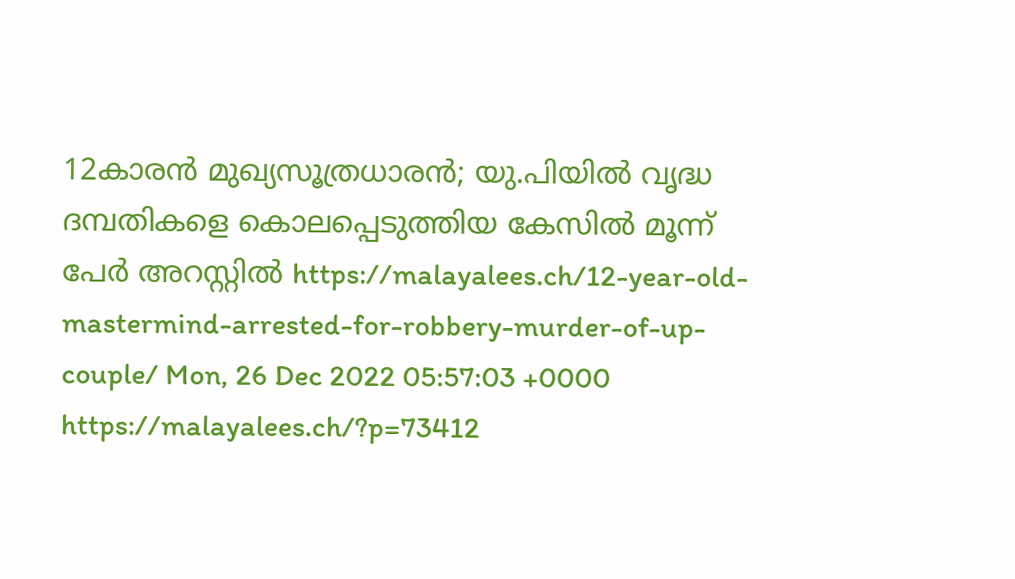12കാരൻ മുഖ്യസൂത്രധാരൻ; യു.പിയിൽ വൃദ്ധ ദമ്പതികളെ കൊലപ്പെടുത്തിയ കേസിൽ മൂന്ന് പേർ അറസ്റ്റിൽ https://malayalees.ch/12-year-old-mastermind-arrested-for-robbery-murder-of-up-couple/ Mon, 26 Dec 2022 05:57:03 +0000 https://malayalees.ch/?p=73412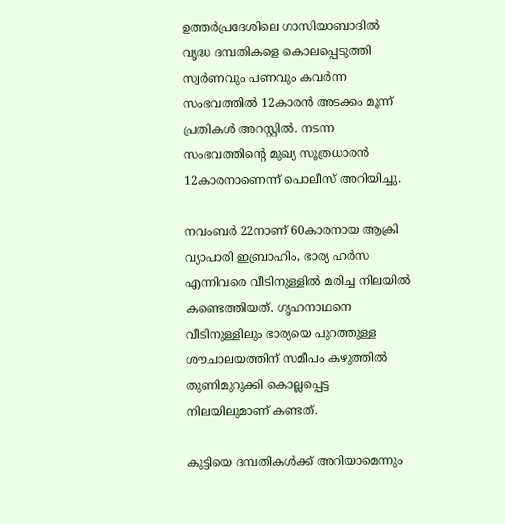ഉത്തർപ്രദേശിലെ ഗാസിയാബാദിൽ വൃദ്ധ ദമ്പതികളെ കൊലപ്പെടുത്തി സ്വർണവും പണവും കവർന്ന സംഭവത്തിൽ 12കാരൻ അടക്കം മൂന്ന് പ്രതികൾ അറസ്റ്റിൽ. നടന്ന സംഭവത്തിന്റെ മുഖ്യ സൂത്രധാരൻ 12കാരനാണെന്ന് പൊലീസ് അറിയിച്ചു.

നവംബർ 22നാണ് 60കാരനായ ആക്രി വ്യാപാരി ഇബ്രാഹിം, ഭാര്യ ഹർസ എന്നിവരെ വീടിനുള്ളിൽ മരിച്ച നിലയിൽ കണ്ടെത്തിയത്. ഗൃഹനാഥനെ വീടിനുള്ളിലും ഭാര്യയെ പുറത്തുള്ള ശൗചാലയത്തിന് സമീപം കഴുത്തിൽ തുണിമുറുക്കി കൊല്ലപ്പെട്ട നിലയിലുമാണ് കണ്ടത്.

കുട്ടിയെ ദമ്പതികൾക്ക് അറിയാമെന്നും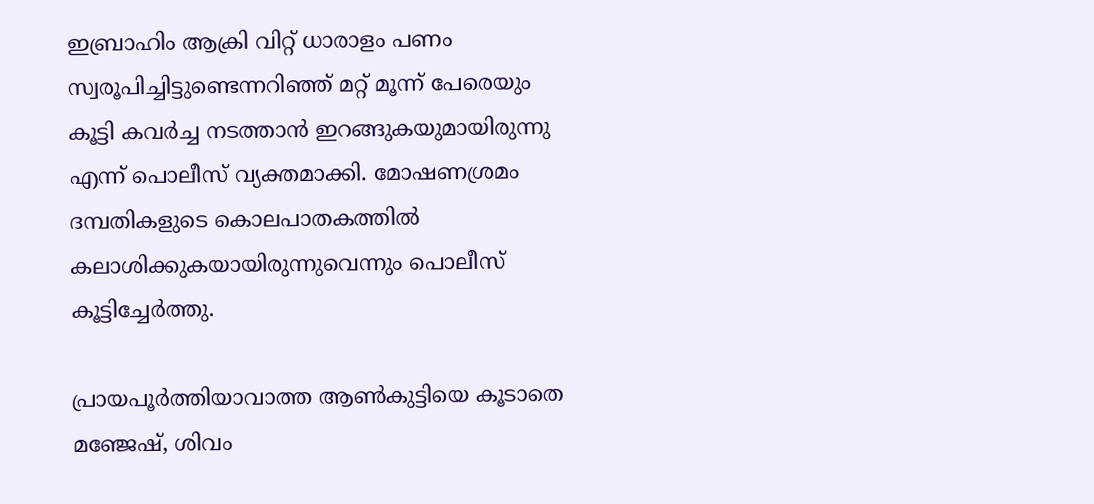ഇബ്രാഹിം ആക്രി വിറ്റ് ധാരാളം പണം സ്വരൂപിച്ചിട്ടുണ്ടെന്നറിഞ്ഞ് മറ്റ് മൂന്ന് പേരെയും കൂട്ടി കവർച്ച നടത്താൻ ഇറങ്ങുകയുമായിരുന്നു എന്ന് പൊലീസ് വ്യക്തമാക്കി. മോഷണശ്രമം ദമ്പതികളുടെ കൊലപാതകത്തിൽ കലാശിക്കുകയായിരുന്നുവെന്നും പൊലീസ് കൂട്ടിച്ചേർത്തു.

പ്രായപൂർത്തിയാവാത്ത ആൺകുട്ടിയെ കൂടാതെ മഞ്ജേഷ്, ശിവം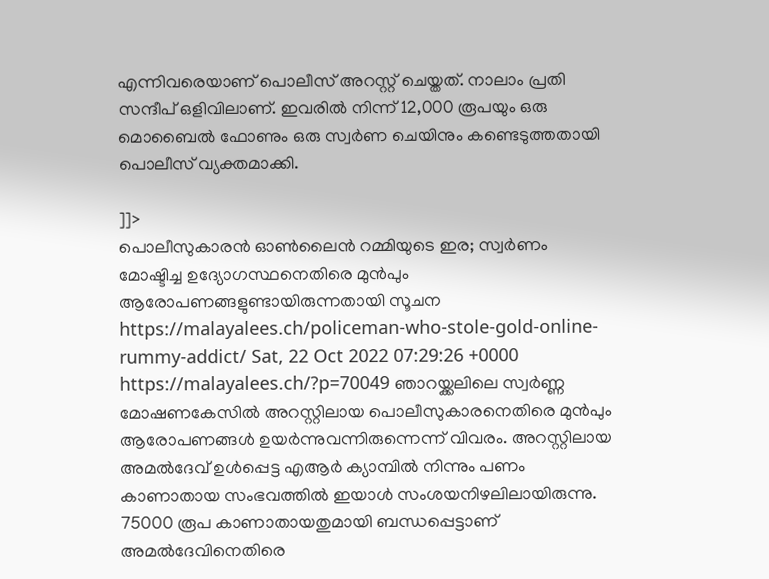എന്നിവരെയാണ് പൊലീസ് അറസ്റ്റ് ചെയ്തത്. നാലാം പ്രതി സന്ദീപ് ഒളിവിലാണ്. ഇവരിൽ നിന്ന് 12,000 രൂപയും ഒരു മൊബൈൽ ഫോണും ഒരു സ്വർണ ചെയിനും കണ്ടെടുത്തതായി പൊലീസ് വ്യക്തമാക്കി.

]]>
പൊലീസുകാരന്‍ ഓണ്‍ലൈന്‍ റമ്മിയുടെ ഇര; സ്വര്‍ണം മോഷ്ടിച്ച ഉദ്യോഗസ്ഥനെതിരെ മുന്‍പും ആരോപണങ്ങളുണ്ടായിരുന്നതായി സൂചന https://malayalees.ch/policeman-who-stole-gold-online-rummy-addict/ Sat, 22 Oct 2022 07:29:26 +0000 https://malayalees.ch/?p=70049 ഞാറയ്ക്കലിലെ സ്വര്‍ണ്ണ മോഷണകേസില്‍ അറസ്റ്റിലായ പൊലീസുകാരനെതിരെ മുന്‍പും ആരോപണങ്ങള്‍ ഉയര്‍ന്നുവന്നിരുന്നെന്ന് വിവരം. അറസ്റ്റിലായ അമല്‍ദേവ് ഉള്‍പ്പെട്ട എആര്‍ ക്യാമ്പില്‍ നിന്നും പണം കാണാതായ സംഭവത്തില്‍ ഇയാള്‍ സംശയനിഴലിലായിരുന്നു. 75000 രൂപ കാണാതായതുമായി ബന്ധപ്പെട്ടാണ് അമല്‍ദേവിനെതിരെ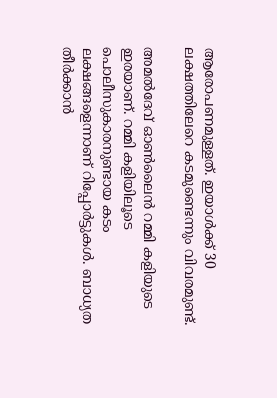ആരോപണമുള്ളത്. ഇയാള്‍ക്ക് 30 ലക്ഷത്തിലേറെ കടമുണ്ടെന്നും വിവരമുണ്ട്.

അമല്‍ദേവ് ഓണ്‍ലൈന്‍ റമ്മി കളിയുടെ ഇരയാണ്. റമ്മി കളിയിലൂടെ പൊലീസുകാരനുണ്ടായ കടം ലക്ഷങ്ങളെന്നാണ് റിപ്പോര്‍ട്ടുകള്‍. ബാധ്യത തീര്‍ക്കാന്‍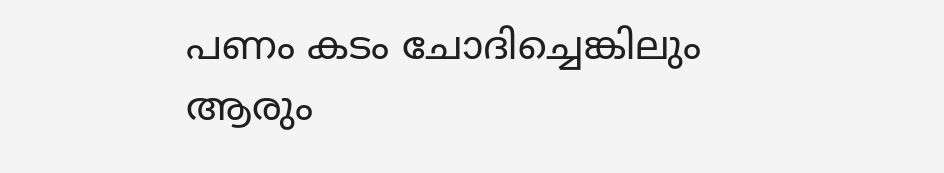പണം കടം ചോദിച്ചെങ്കിലും ആരും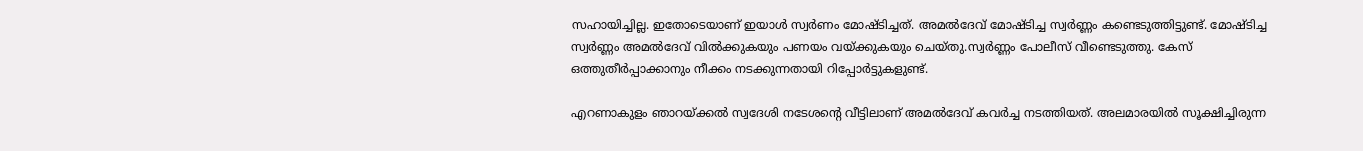സഹായിച്ചില്ല. ഇതോടെയാണ് ഇയാള്‍ സ്വര്‍ണം മോഷ്ടിച്ചത്. അമല്‍ദേവ് മോഷ്ടിച്ച സ്വര്‍ണ്ണം കണ്ടെടുത്തിട്ടുണ്ട്. മോഷ്ടിച്ച സ്വര്‍ണ്ണം അമല്‍ദേവ് വില്‍ക്കുകയും പണയം വയ്ക്കുകയും ചെയ്തു.സ്വര്‍ണ്ണം പോലീസ് വീണ്ടെടുത്തു. കേസ് ഒത്തുതീര്‍പ്പാക്കാനും നീക്കം നടക്കുന്നതായി റിപ്പോര്‍ട്ടുകളുണ്ട്.

എറണാകുളം ഞാറയ്ക്കല്‍ സ്വദേശി നടേശന്റെ വീട്ടിലാണ് അമല്‍ദേവ് കവര്‍ച്ച നടത്തിയത്. അലമാരയില്‍ സൂക്ഷിച്ചിരുന്ന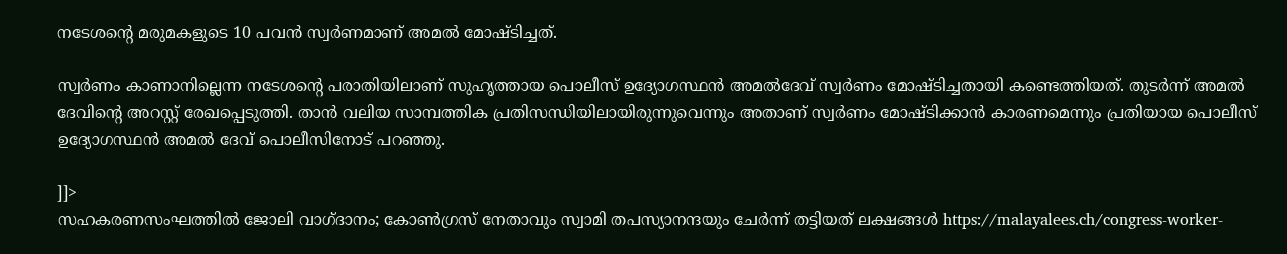നടേശന്റെ മരുമകളുടെ 10 പവന്‍ സ്വര്‍ണമാണ് അമല്‍ മോഷ്ടിച്ചത്.

സ്വര്‍ണം കാണാനില്ലെന്ന നടേശന്റെ പരാതിയിലാണ് സുഹൃത്തായ പൊലീസ് ഉദ്യോഗസ്ഥന്‍ അമല്‍ദേവ് സ്വര്‍ണം മോഷ്ടിച്ചതായി കണ്ടെത്തിയത്. തുടര്‍ന്ന് അമല്‍ ദേവിന്റെ അറസ്റ്റ് രേഖപ്പെടുത്തി. താന്‍ വലിയ സാമ്പത്തിക പ്രതിസന്ധിയിലായിരുന്നുവെന്നും അതാണ് സ്വര്‍ണം മോഷ്ടിക്കാന്‍ കാരണമെന്നും പ്രതിയായ പൊലീസ് ഉദ്യോഗസ്ഥന്‍ അമല്‍ ദേവ് പൊലീസിനോട് പറഞ്ഞു.

]]>
സഹകരണസംഘത്തിൽ ജോലി വാഗ്ദാനം; കോൺഗ്രസ് നേതാവും സ്വാമി തപസ്യാനന്ദയും ചേർന്ന് തട്ടിയത് ലക്ഷങ്ങൾ https://malayalees.ch/congress-worker-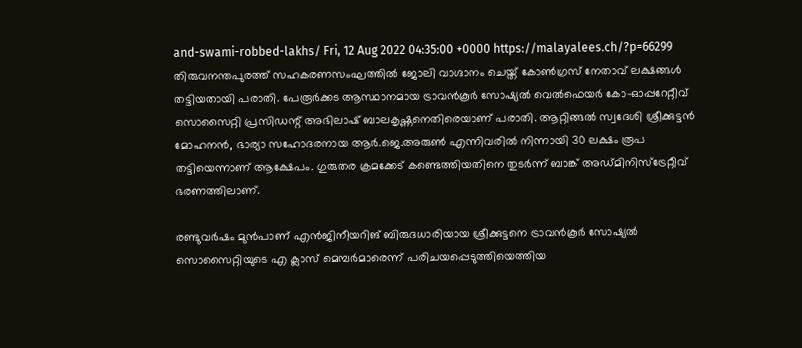and-swami-robbed-lakhs/ Fri, 12 Aug 2022 04:35:00 +0000 https://malayalees.ch/?p=66299 തിരുവനന്തപുരത്ത് സഹകരണസംഘത്തിൽ ജോലി വാഗ്ദാനം ചെയ്ത് കോൺഗ്രസ് നേതാവ് ലക്ഷങ്ങൾ തട്ടിയതായി പരാതി. പേരൂർക്കട ആസ്ഥാനമായ ട്രാവൻകൂർ സോഷ്യൽ വെൽഫെയർ കോ-ഓപ്പറേറ്റീവ് സൊസൈറ്റി പ്രസിഡന്റ് അഭിലാഷ് ബാലകൃഷ്ണനെതിരെയാണ് പരാതി. ആറ്റിങ്ങൽ സ്വദേശി ശ്രീക്കുട്ടൻ മോഹനൻ, ഭാര്യാ സഹോദരനായ ആർ.ജെ.അരുൺ എന്നിവരിൽ നിന്നായി 30 ലക്ഷം രൂപ തട്ടിയെന്നാണ് ആക്ഷേപം. ഗുരുതര ക്രമക്കേട് കണ്ടെത്തിയതിനെ തുടർന്ന് ബാങ്ക് അഡ്മിനിസ്‌ട്രേറ്റീവ് ഭരണത്തിലാണ്.

രണ്ടുവർഷം മുൻപാണ് എൻജിനീയറിങ് ബിരുദധാരിയായ ശ്രീക്കുട്ടനെ ട്രാവൻകൂർ സോഷ്യൽ സൊസൈറ്റിയുടെ എ ക്ലാസ് മെമ്പർമാരെന്ന് പരിചയപ്പെടുത്തിയെത്തിയ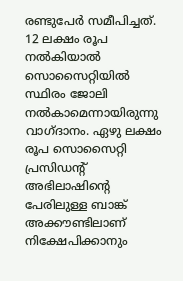രണ്ടുപേർ സമീപിച്ചത്. 12 ലക്ഷം രൂപ നൽകിയാൽ സൊസൈറ്റിയിൽ സ്ഥിരം ജോലി നൽകാമെന്നായിരുന്നു വാഗ്ദാനം. ഏഴു ലക്ഷം രൂപ സൊസൈറ്റി പ്രസിഡന്റ് അഭിലാഷിന്റെ പേരിലുള്ള ബാങ്ക് അക്കൗണ്ടിലാണ് നിക്ഷേപിക്കാനും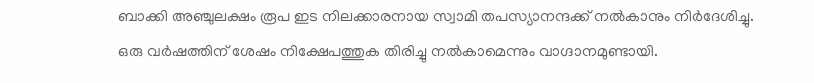ബാക്കി അഞ്ചുലക്ഷം രൂപ ഇട നിലക്കാരനായ സ്വാമി തപസ്യാനന്ദക്ക് നൽകാനും നിർദേശിച്ചു. ഒരു വർഷത്തിന് ശേഷം നിക്ഷേപത്തുക തിരിച്ചു നൽകാമെന്നും വാഗ്ദാനമുണ്ടായി.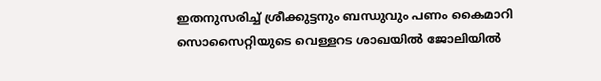ഇതനുസരിച്ച് ശ്രീക്കുട്ടനും ബന്ധുവും പണം കൈമാറി സൊസൈറ്റിയുടെ വെള്ളറട ശാഖയിൽ ജോലിയിൽ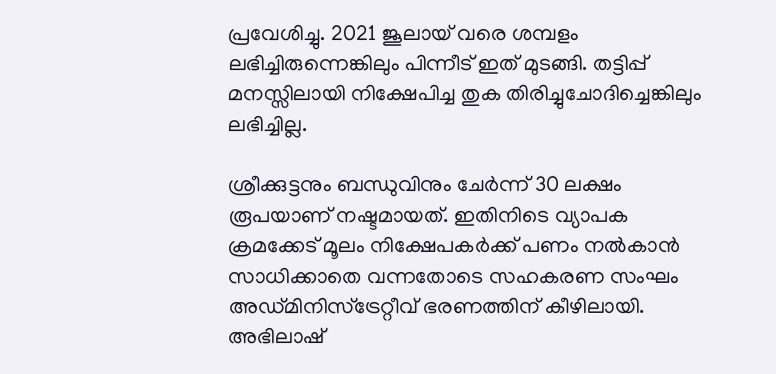പ്രവേശിച്ചു. 2021 ജൂലായ് വരെ ശമ്പളം ലഭിച്ചിരുന്നെങ്കിലും പിന്നീട് ഇത് മുടങ്ങി. തട്ടിപ്പ് മനസ്സിലായി നിക്ഷേപിച്ച തുക തിരിച്ചുചോദിച്ചെങ്കിലും ലഭിച്ചില്ല.

ശ്രീക്കുട്ടനും ബന്ധുവിനും ചേർന്ന് 30 ലക്ഷം രൂപയാണ് നഷ്ടമായത്. ഇതിനിടെ വ്യാപക ക്രമക്കേട് മൂലം നിക്ഷേപകർക്ക് പണം നൽകാൻ സാധിക്കാതെ വന്നതോടെ സഹകരണ സംഘം അഡ്മിനിസ്‌ട്രേറ്റീവ് ഭരണത്തിന് കീഴിലായി. അഭിലാഷ്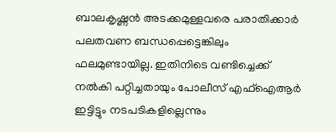ബാലകൃഷ്ണൻ അടക്കമുള്ളവരെ പരാതിക്കാർ പലതവണ ബന്ധപ്പെട്ടെങ്കിലും ഫലമുണ്ടായില്ല. ഇതിനിടെ വണ്ടിച്ചെക്ക് നൽകി പറ്റിച്ചതായും പോലീസ് എഫ്‌ഐആർ ഇട്ടിട്ടും നടപടികളില്ലെന്നും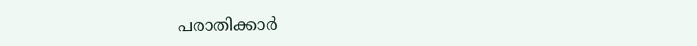പരാതിക്കാർ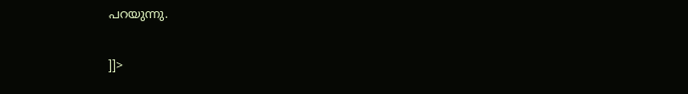പറയുന്നു.

]]>